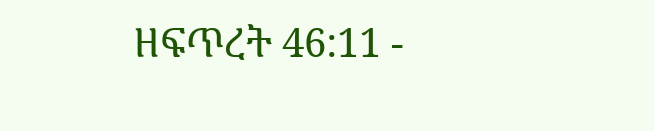ዘፍጥረት 46:11 -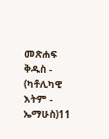መጽሐፍ ቅዱስ - (ካቶሊካዊ እትም - ኤማሁስ)11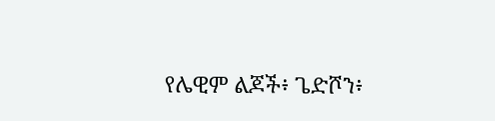የሌዊም ልጆች፥ ጌድሾን፥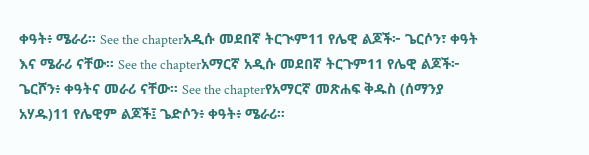ቀዓት፥ ሜራሪ። See the chapterአዲሱ መደበኛ ትርጒም11 የሌዊ ልጆች፦ ጌርሶን፣ ቀዓት እና ሜራሪ ናቸው። See the chapterአማርኛ አዲሱ መደበኛ ትርጉም11 የሌዊ ልጆች፦ ጌርሾን፥ ቀዓትና መራሪ ናቸው። See the chapterየአማርኛ መጽሐፍ ቅዱስ (ሰማንያ አሃዱ)11 የሌዊም ልጆች፤ ጌድሶን፥ ቀዓት፥ ሜራሪ።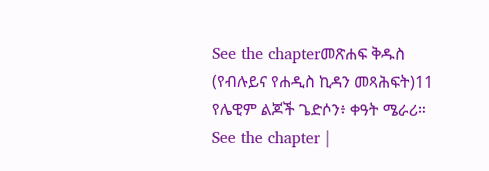See the chapterመጽሐፍ ቅዱስ (የብሉይና የሐዲስ ኪዳን መጻሕፍት)11 የሌዊም ልጆች ጌድሶን፥ ቀዓት ሜራሪ። See the chapter |